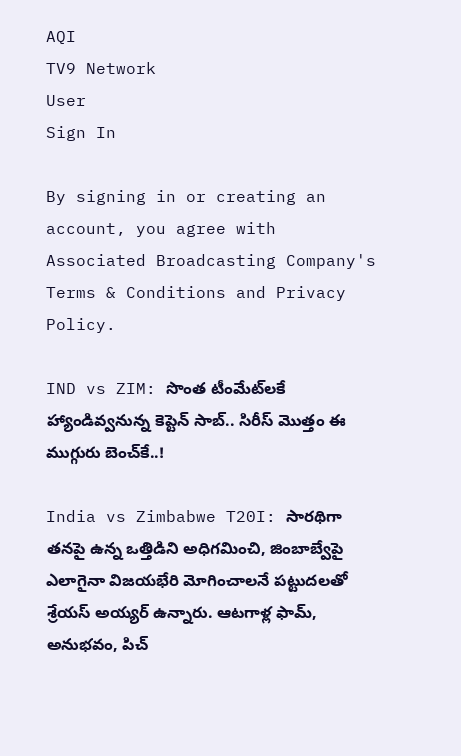AQI
TV9 Network
User
Sign In

By signing in or creating an account, you agree with Associated Broadcasting Company's Terms & Conditions and Privacy Policy.

IND vs ZIM: సొంత టీంమేట్‌లకే హ్యాండివ్వనున్న కెప్టెన్ సాబ్.. సిరీస్ మొత్తం ఈ ముగ్గురు బెంచ్‌కే..!

India vs Zimbabwe T20I: సారథిగా తనపై ఉన్న ఒత్తిడిని అధిగమించి, జింబాబ్వేపై ఎలాగైనా విజయభేరి మోగించాలనే పట్టుదలతో శ్రేయస్ అయ్యర్ ఉన్నారు. ఆటగాళ్ల ఫామ్, అనుభవం, పిచ్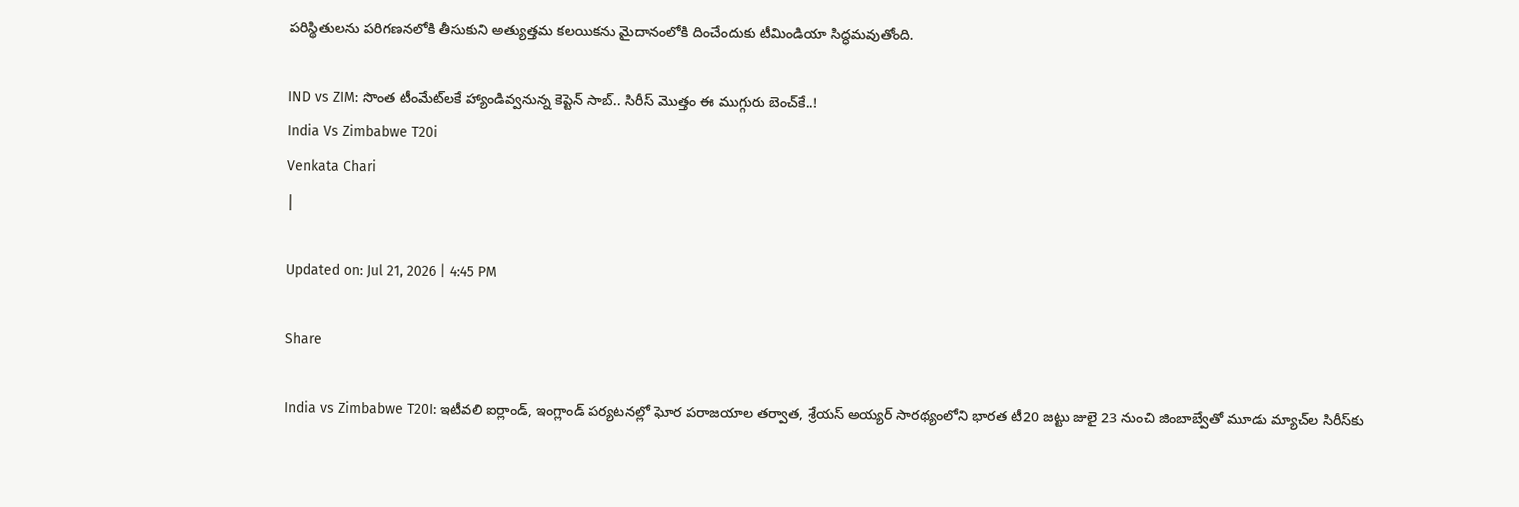పరిస్థితులను పరిగణనలోకి తీసుకుని అత్యుత్తమ కలయికను మైదానంలోకి దించేందుకు టీమిండియా సిద్ధమవుతోంది.

IND vs ZIM: సొంత టీంమేట్‌లకే హ్యాండివ్వనున్న కెప్టెన్ సాబ్.. సిరీస్ మొత్తం ఈ ముగ్గురు బెంచ్‌కే..!
India Vs Zimbabwe T20i
Venkata Chari
|

Updated on: Jul 21, 2026 | 4:45 PM

Share

India vs Zimbabwe T20I: ఇటీవలి ఐర్లాండ్, ఇంగ్లాండ్ పర్యటనల్లో ఘోర పరాజయాల తర్వాత, శ్రేయస్ అయ్యర్ సారథ్యంలోని భారత టీ20 జట్టు జులై 23 నుంచి జింబాబ్వేతో మూడు మ్యాచ్‌ల సిరీస్‌కు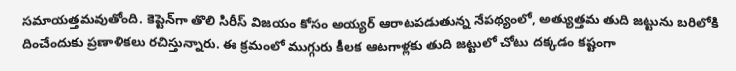సమాయత్తమవుతోంది. కెప్టెన్‌గా తొలి సిరీస్ విజయం కోసం అయ్యర్ ఆరాటపడుతున్న నేపథ్యంలో, అత్యుత్తమ తుది జట్టును బరిలోకి దించేందుకు ప్రణాళికలు రచిస్తున్నారు. ఈ క్రమంలో ముగ్గురు కీలక ఆటగాళ్లకు తుది జట్టులో చోటు దక్కడం కష్టంగా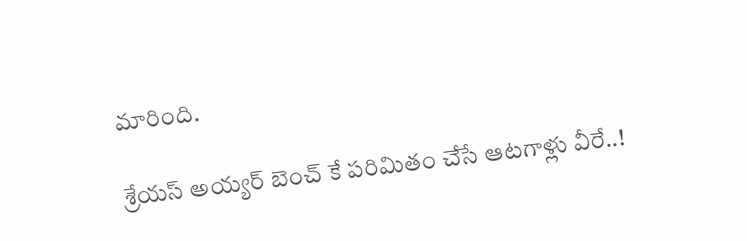మారింది.

శ్రేయస్ అయ్యర్ బెంచ్ కే పరిమితం చేసే ఆటగాళ్లు వీరే..!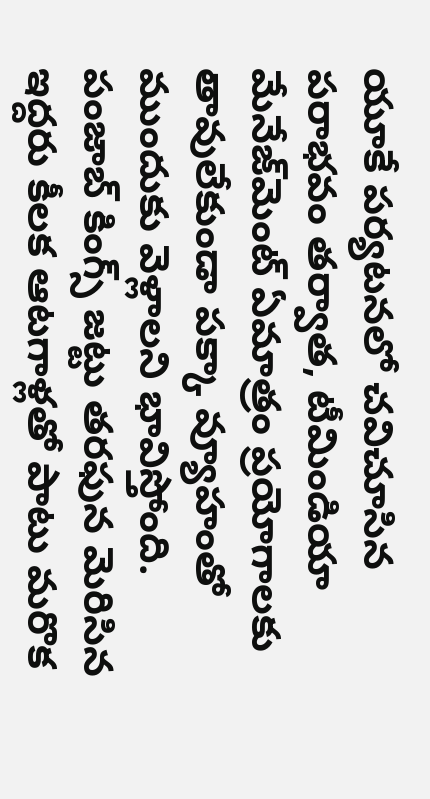యూకే పర్యటనలో చవిచూసిన పరాభవం తర్వాత, టీమిండియా మేనేజ్‌మెంట్ ఏమాత్రం ప్రయోగాలకు తావులేకుండా పక్కా వ్యూహంతో ముందుకు వెళ్లాలని భావిస్తోంది. పంజాబ్ కింగ్స్ జట్టు తరఫున మెరిసిన ఇద్దరు కీలక ఆటగాళ్లతో పాటు మరొక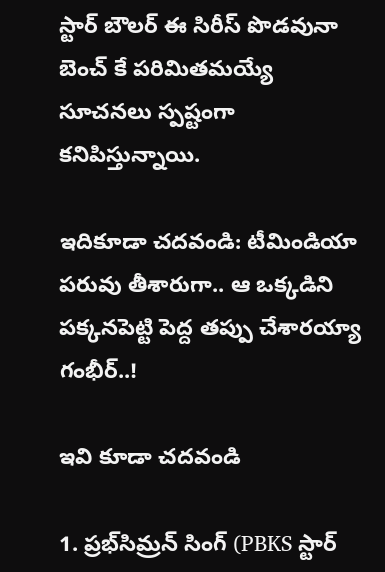స్టార్ బౌలర్ ఈ సిరీస్ పొడవునా బెంచ్ కే పరిమితమయ్యే సూచనలు స్పష్టంగా కనిపిస్తున్నాయి.

ఇదికూడా చదవండి: టీమిండియా పరువు తీశారుగా.. ఆ ఒక్కడిని పక్కనపెట్టి పెద్ద తప్పు చేశారయ్యా గంభీర్..!

ఇవి కూడా చదవండి

1. ప్రభ్‌సిమ్రన్ సింగ్ (PBKS స్టార్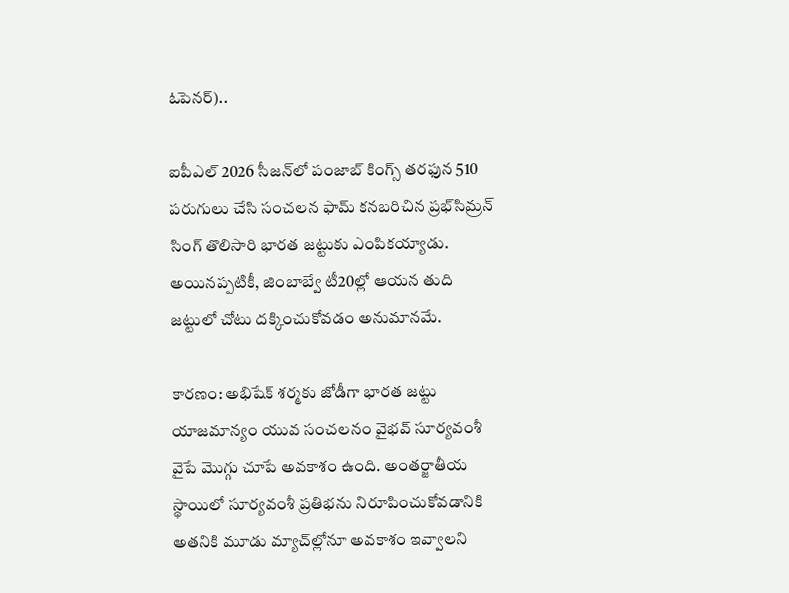ఓపెనర్)..

ఐపీఎల్ 2026 సీజన్‌లో పంజాబ్ కింగ్స్ తరఫున 510 పరుగులు చేసి సంచలన ఫామ్ కనబరిచిన ప్రభ్‌సిమ్రన్ సింగ్ తొలిసారి భారత జట్టుకు ఎంపికయ్యాడు. అయినప్పటికీ, జింబాబ్వే టీ20ల్లో ఆయన తుది జట్టులో చోటు దక్కించుకోవడం అనుమానమే.

కారణం: అభిషేక్ శర్మకు జోడీగా భారత జట్టు యాజమాన్యం యువ సంచలనం వైభవ్ సూర్యవంశీ వైపే మొగ్గు చూపే అవకాశం ఉంది. అంతర్జాతీయ స్థాయిలో సూర్యవంశీ ప్రతిభను నిరూపించుకోవడానికి అతనికి మూడు మ్యాచ్‌ల్లోనూ అవకాశం ఇవ్వాలని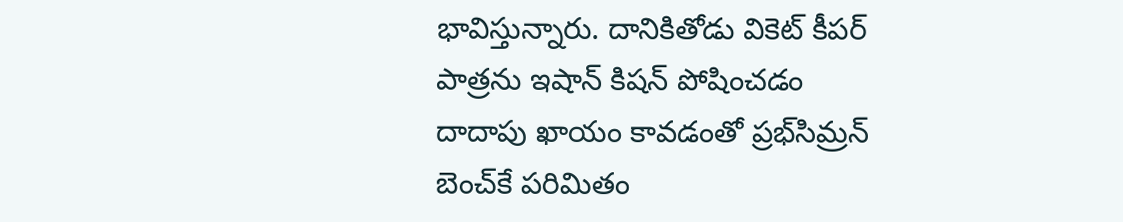భావిస్తున్నారు. దానికితోడు వికెట్ కీపర్ పాత్రను ఇషాన్ కిషన్ పోషించడం దాదాపు ఖాయం కావడంతో ప్రభ్‌సిమ్రన్ బెంచ్‌కే పరిమితం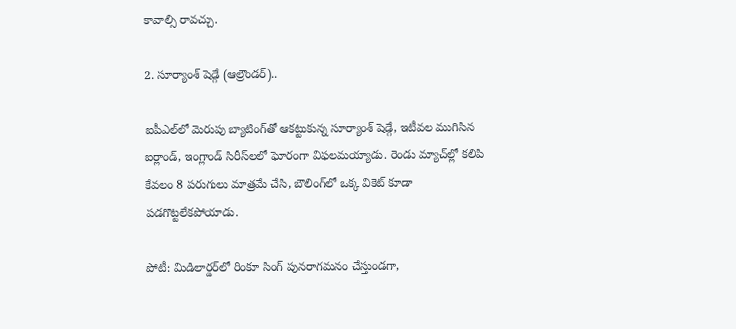కావాల్సి రావచ్చు.

2. సూర్యాంశ్‌ షెడ్గే (ఆల్రౌండర్)..

ఐపీఎల్‌లో మెరుపు బ్యాటింగ్‌తో ఆకట్టుకున్న సూర్యాంశ్‌ షెడ్గే, ఇటీవల ముగిసిన ఐర్లాండ్, ఇంగ్లాండ్ సిరీస్‌లలో ఘోరంగా విఫలమయ్యాడు. రెండు మ్యాచ్‌ల్లో కలిపి కేవలం 8 పరుగులు మాత్రమే చేసి, బౌలింగ్‌లో ఒక్క వికెట్ కూడా పడగొట్టలేకపోయాడు.

పోటీ: మిడిలార్డర్‌లో రింకూ సింగ్ పునరాగమనం చేస్తుండగా,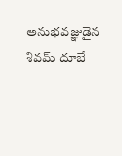అనుభవజ్ఞుడైన శివమ్ దూబే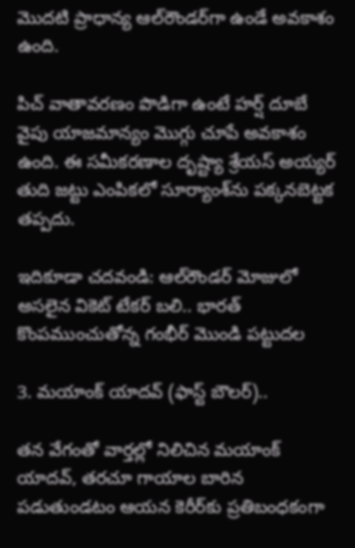మొదటి ప్రాధాన్య ఆల్‌రౌండర్‌గా ఉండే అవకాశం ఉంది.

పిచ్ వాతావరణం పొడిగా ఉంటే హర్ష్ దూబే వైపు యాజమాన్యం మొగ్గు చూపే అవకాశం ఉంది. ఈ సమీకరణాల దృష్ట్యా శ్రేయస్ అయ్యర్ తుది జట్టు ఎంపికలో సూర్యాంశ్‌ను పక్కనబెట్టక తప్పదు.

ఇదికూడా చదవండి: ఆల్‌రౌండర్ మోజులో అసలైన వికెట్ టేకర్ బలి.. భారత్ కొంపముంచుతోన్న గంభీర్ మొండి పట్టుదల

3. మయాంక్ యాదవ్ (ఫాస్ట్ బౌలర్)..

తన వేగంతో వార్తల్లో నిలిచిన మయాంక్ యాదవ్, తరచూ గాయాల బారిన పడుతుండటం ఆయన కెరీర్‌కు ప్రతిబంధకంగా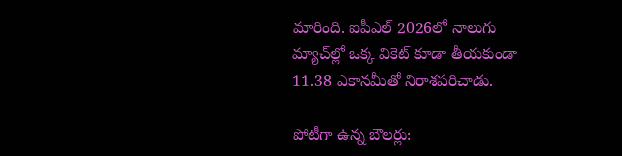మారింది. ఐపీఎల్ 2026లో నాలుగు మ్యాచ్‌ల్లో ఒక్క వికెట్ కూడా తీయకుండా 11.38 ఎకానమీతో నిరాశపరిచాడు.

పోటీగా ఉన్న బౌలర్లు: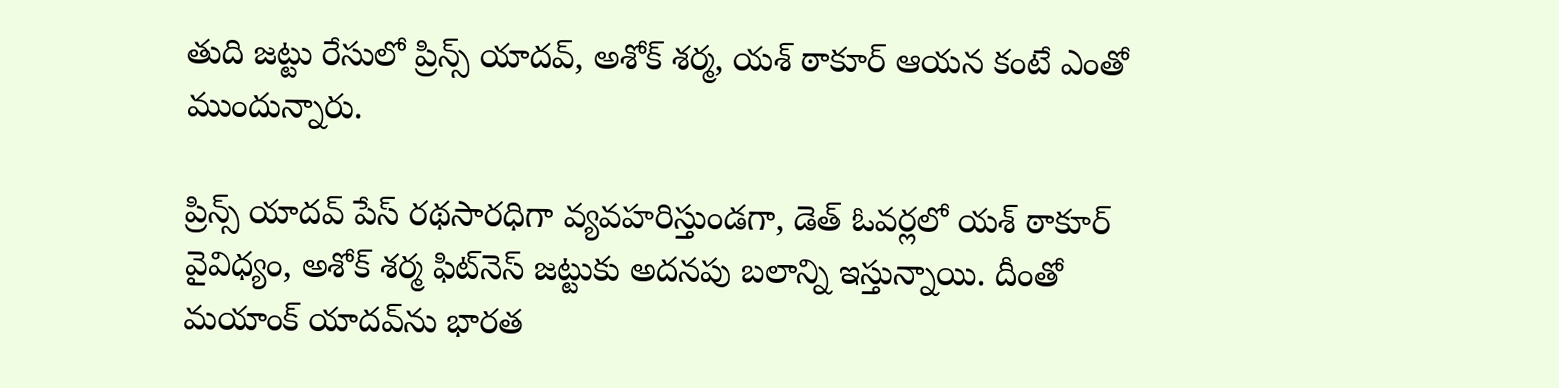తుది జట్టు రేసులో ప్రిన్స్ యాదవ్, అశోక్ శర్మ, యశ్ ఠాకూర్ ఆయన కంటే ఎంతో ముందున్నారు.

ప్రిన్స్ యాదవ్ పేస్ రథసారధిగా వ్యవహరిస్తుండగా, డెత్ ఓవర్లలో యశ్ ఠాకూర్ వైవిధ్యం, అశోక్ శర్మ ఫిట్‌నెస్ జట్టుకు అదనపు బలాన్ని ఇస్తున్నాయి. దీంతో మయాంక్ యాదవ్‌ను భారత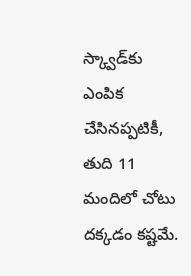స్క్వాడ్‌కు ఎంపిక చేసినప్పటికీ, తుది 11 మందిలో చోటు దక్కడం కష్టమే.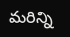మరిన్ని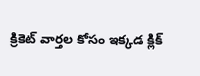క్రికెట్ వార్తల కోసం ఇక్కడ క్లిక్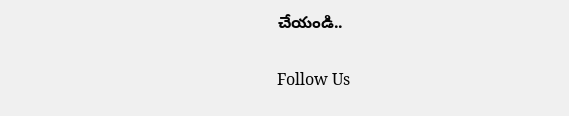చేయండి..

Follow Us